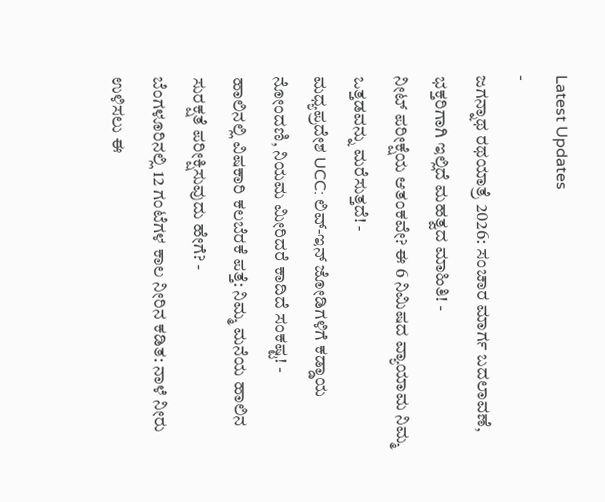Latest Updates
-
ಜಗನ್ನಾಥ ರಥಯಾತ್ರೆ 2026: ಸಂಚಾರ ಮಾರ್ಗ ಬದಲಾವಣೆ, ಭಕ್ತರಿಗಾಗಿ ಇಲ್ಲಿದೆ ಮಹತ್ವದ ಮಾಹಿತಿ! -
ನೀಟ್ ಪರೀಕ್ಷೆಯ ಆತಂಕವೇ? ಈ 6 ನಿಮಿಷದ ವ್ಯಾಯಾಮ ನಿಮ್ಮ ಒತ್ತಡವನ್ನು ಮರೆಸುತ್ತದೆ! -
ಮಧ್ಯಪ್ರದೇಶ UCC: ಲಿವ್-ಇನ್ ಜೋಡಿಗಳಿಗೆ ಕಡ್ಡಾಯ ನೋಂದಣಿ, ನಿಯಮ ಮೀರಿದರೆ ಕಾದಿದೆ ಸಂಕಷ್ಟ! -
ಹಾಲಿನಲ್ಲಿ ವಿಷಕಾರಿ ಕಲಬೆರಕೆ ಪತ್ತೆ: ನಿಮ್ಮ ಮನೆಯ ಹಾಲಿನ ಸುರಕ್ಷತೆ ಪರೀಕ್ಷಿಸುವುದು ಹೇಗೆ? -
ಬೆಂಗಳೂರಿನಲ್ಲಿ 12 ಗಂಟೆಗಳ ಕಾಲ ನೀರಿನ ಕಡಿತ: ನಾಳೆ ನೀರು ಉಳಿಸಲು ಈ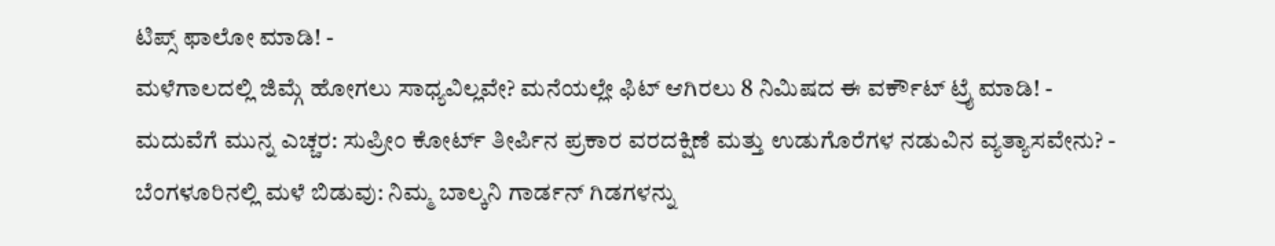ಟಿಪ್ಸ್ ಫಾಲೋ ಮಾಡಿ! -
ಮಳೆಗಾಲದಲ್ಲಿ ಜಿಮ್ಗೆ ಹೋಗಲು ಸಾಧ್ಯವಿಲ್ಲವೇ? ಮನೆಯಲ್ಲೇ ಫಿಟ್ ಆಗಿರಲು 8 ನಿಮಿಷದ ಈ ವರ್ಕೌಟ್ ಟ್ರೈ ಮಾಡಿ! -
ಮದುವೆಗೆ ಮುನ್ನ ಎಚ್ಚರ: ಸುಪ್ರೀಂ ಕೋರ್ಟ್ ತೀರ್ಪಿನ ಪ್ರಕಾರ ವರದಕ್ಷಿಣೆ ಮತ್ತು ಉಡುಗೊರೆಗಳ ನಡುವಿನ ವ್ಯತ್ಯಾಸವೇನು? -
ಬೆಂಗಳೂರಿನಲ್ಲಿ ಮಳೆ ಬಿಡುವು: ನಿಮ್ಮ ಬಾಲ್ಕನಿ ಗಾರ್ಡನ್ ಗಿಡಗಳನ್ನು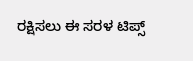ರಕ್ಷಿಸಲು ಈ ಸರಳ ಟಿಪ್ಸ್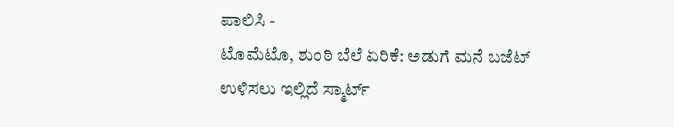ಪಾಲಿಸಿ -
ಟೊಮೆಟೊ, ಶುಂಠಿ ಬೆಲೆ ಏರಿಕೆ: ಅಡುಗೆ ಮನೆ ಬಜೆಟ್ ಉಳಿಸಲು ಇಲ್ಲಿದೆ ಸ್ಮಾರ್ಟ್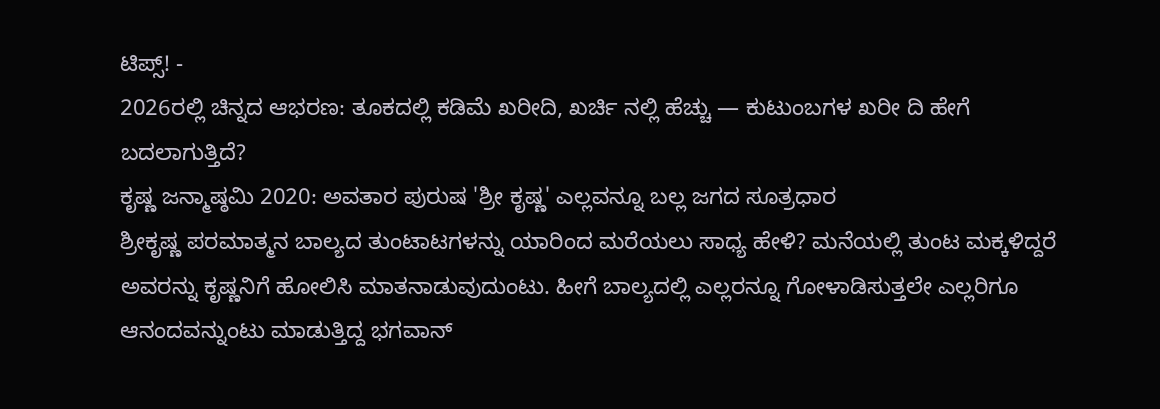ಟಿಪ್ಸ್! -
2026ರಲ್ಲಿ ಚಿನ್ನದ ಆಭರಣ: ತೂಕದಲ್ಲಿ ಕಡಿಮೆ ಖರೀದಿ, ಖರ್ಚಿ ನಲ್ಲಿ ಹೆಚ್ಚು — ಕುಟುಂಬಗಳ ಖರೀ ದಿ ಹೇಗೆ ಬದಲಾಗುತ್ತಿದೆ?
ಕೃಷ್ಣ ಜನ್ಮಾಷ್ಠಮಿ 2020: ಅವತಾರ ಪುರುಷ 'ಶ್ರೀ ಕೃಷ್ಣ' ಎಲ್ಲವನ್ನೂ ಬಲ್ಲ ಜಗದ ಸೂತ್ರಧಾರ
ಶ್ರೀಕೃಷ್ಣ ಪರಮಾತ್ಮನ ಬಾಲ್ಯದ ತುಂಟಾಟಗಳನ್ನು ಯಾರಿಂದ ಮರೆಯಲು ಸಾಧ್ಯ ಹೇಳಿ? ಮನೆಯಲ್ಲಿ ತುಂಟ ಮಕ್ಕಳಿದ್ದರೆ ಅವರನ್ನು ಕೃಷ್ಣನಿಗೆ ಹೋಲಿಸಿ ಮಾತನಾಡುವುದುಂಟು. ಹೀಗೆ ಬಾಲ್ಯದಲ್ಲಿ ಎಲ್ಲರನ್ನೂ ಗೋಳಾಡಿಸುತ್ತಲೇ ಎಲ್ಲರಿಗೂ ಆನಂದವನ್ನುಂಟು ಮಾಡುತ್ತಿದ್ದ ಭಗವಾನ್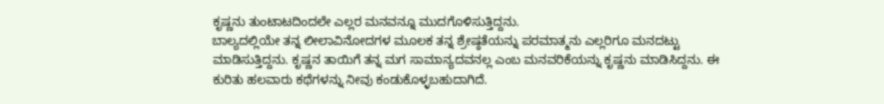ಕೃಷ್ಣನು ತುಂಟಾಟದಿಂದಲೇ ಎಲ್ಲರ ಮನವನ್ನೂ ಮುದಗೊಳಿಸುತ್ತಿದ್ದನು.
ಬಾಲ್ಯದಲ್ಲಿಯೇ ತನ್ನ ಲೀಲಾವಿನೋದಗಳ ಮೂಲಕ ತನ್ನ ಶ್ರೇಷ್ಠತೆಯನ್ನು ಪರಮಾತ್ಮನು ಎಲ್ಲರಿಗೂ ಮನದಟ್ಟು ಮಾಡಿಸುತ್ತಿದ್ದನು. ಕೃಷ್ಣನ ತಾಯಿಗೆ ತನ್ನ ಮಗ ಸಾಮಾನ್ಯದವನಲ್ಲ ಎಂಬ ಮನವರಿಕೆಯನ್ನು ಕೃಷ್ಣನು ಮಾಡಿಸಿದ್ದನು. ಈ ಕುರಿತು ಹಲವಾರು ಕಥೆಗಳನ್ನು ನೀವು ಕಂಡುಕೊಳ್ಳಬಹುದಾಗಿದೆ.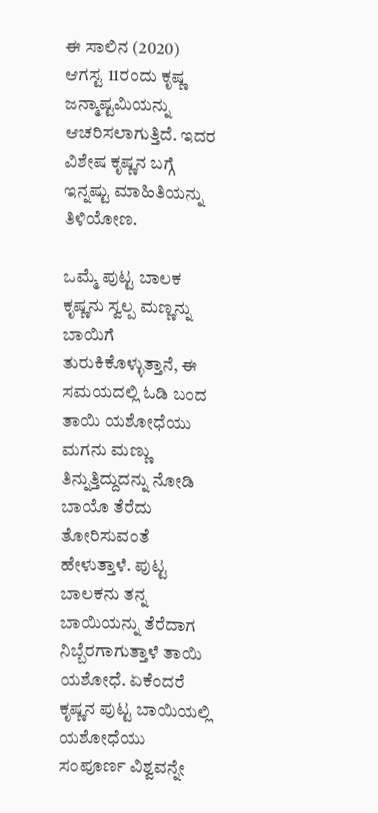ಈ ಸಾಲಿನ (2020) ಆಗಸ್ಟ 11ರಂದು ಕೃಷ್ಣ ಜನ್ಮಾಷ್ಟಮಿಯನ್ನು ಆಚರಿಸಲಾಗುತ್ತಿದೆ. ಇದರ ವಿಶೇಷ ಕೃಷ್ಣನ ಬಗ್ಗೆ ಇನ್ನಷ್ಟು ಮಾಹಿತಿಯನ್ನು ತಿಳಿಯೋಣ.

ಒಮ್ಮೆ ಪುಟ್ಟ ಬಾಲಕ ಕೃಷ್ಣನು ಸ್ವಲ್ಪ ಮಣ್ಣನ್ನು ಬಾಯಿಗೆ ತುರುಕಿಕೊಳ್ಳುತ್ತಾನೆ, ಈ ಸಮಯದಲ್ಲಿ ಓಡಿ ಬಂದ ತಾಯಿ ಯಶೋಧೆಯು ಮಗನು ಮಣ್ಣು ತಿನ್ನುತ್ತಿದ್ದುದನ್ನು ನೋಡಿ ಬಾಯೊ ತೆರೆದು ತೋರಿಸುವಂತೆ ಹೇಳುತ್ತಾಳೆ. ಪುಟ್ಟ ಬಾಲಕನು ತನ್ನ ಬಾಯಿಯನ್ನು ತೆರೆದಾಗ ನಿಬ್ಬೆರಗಾಗುತ್ತಾಳೆ ತಾಯಿ ಯಶೋಧೆ. ಏಕೆಂದರೆ ಕೃಷ್ಣನ ಪುಟ್ಟ ಬಾಯಿಯಲ್ಲಿ ಯಶೋಧೆಯು ಸಂಪೂರ್ಣ ವಿಶ್ವವನ್ನೇ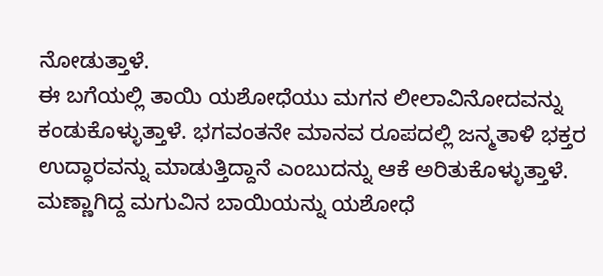ನೋಡುತ್ತಾಳೆ.
ಈ ಬಗೆಯಲ್ಲಿ ತಾಯಿ ಯಶೋಧೆಯು ಮಗನ ಲೀಲಾವಿನೋದವನ್ನು ಕಂಡುಕೊಳ್ಳುತ್ತಾಳೆ. ಭಗವಂತನೇ ಮಾನವ ರೂಪದಲ್ಲಿ ಜನ್ಮತಾಳಿ ಭಕ್ತರ ಉದ್ಧಾರವನ್ನು ಮಾಡುತ್ತಿದ್ದಾನೆ ಎಂಬುದನ್ನು ಆಕೆ ಅರಿತುಕೊಳ್ಳುತ್ತಾಳೆ.
ಮಣ್ಣಾಗಿದ್ದ ಮಗುವಿನ ಬಾಯಿಯನ್ನು ಯಶೋಧೆ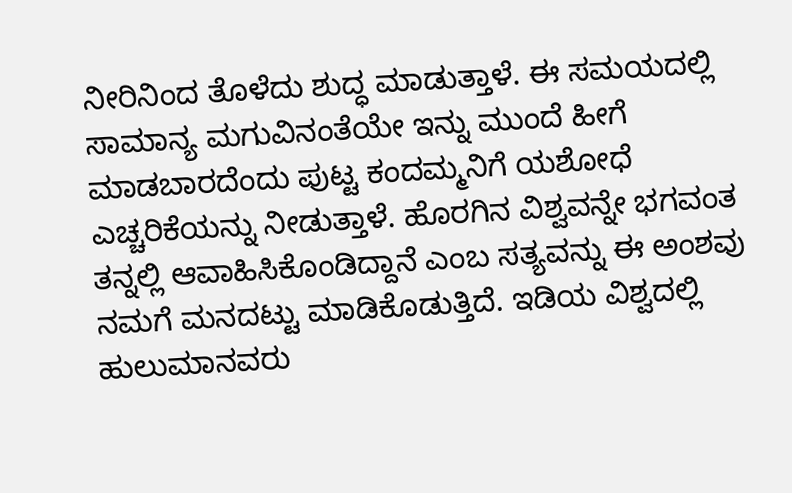ನೀರಿನಿಂದ ತೊಳೆದು ಶುದ್ಧ ಮಾಡುತ್ತಾಳೆ. ಈ ಸಮಯದಲ್ಲಿ ಸಾಮಾನ್ಯ ಮಗುವಿನಂತೆಯೇ ಇನ್ನು ಮುಂದೆ ಹೀಗೆ ಮಾಡಬಾರದೆಂದು ಪುಟ್ಟ ಕಂದಮ್ಮನಿಗೆ ಯಶೋಧೆ ಎಚ್ಚರಿಕೆಯನ್ನು ನೀಡುತ್ತಾಳೆ. ಹೊರಗಿನ ವಿಶ್ವವನ್ನೇ ಭಗವಂತ ತನ್ನಲ್ಲಿ ಆವಾಹಿಸಿಕೊಂಡಿದ್ದಾನೆ ಎಂಬ ಸತ್ಯವನ್ನು ಈ ಅಂಶವು ನಮಗೆ ಮನದಟ್ಟು ಮಾಡಿಕೊಡುತ್ತಿದೆ. ಇಡಿಯ ವಿಶ್ವದಲ್ಲಿ ಹುಲುಮಾನವರು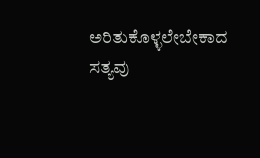ಅರಿತುಕೊಳ್ಳಲೇಬೇಕಾದ ಸತ್ಯವು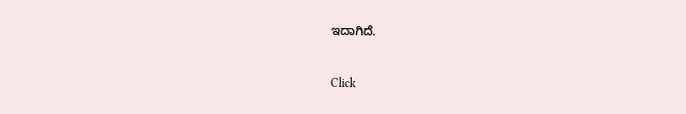ಇದಾಗಿದೆ.



Click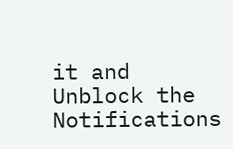it and Unblock the Notifications